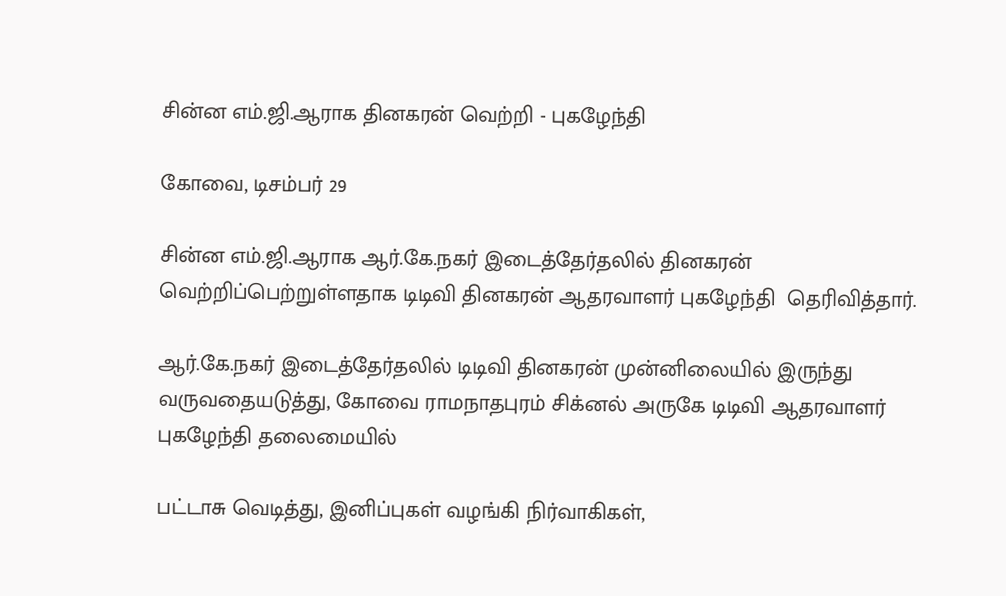சின்ன எம்.ஜி.ஆராக தினகரன் வெற்றி - புகழேந்தி

கோவை, டிசம்பர் 29

சின்ன எம்.ஜி.ஆராக ஆர்.கே.நகர் இடைத்தேர்தலில் தினகரன் வெற்றிப்பெற்றுள்ளதாக டிடிவி தினகரன் ஆதரவாளர் புகழேந்தி  தெரிவித்தார்.

ஆர்.கே.நகர் இடைத்தேர்தலில் டிடிவி தினகரன் முன்னிலையில் இருந்து வருவதையடுத்து, கோவை ராமநாதபுரம் சிக்னல் அருகே டிடிவி ஆதரவாளர் புகழேந்தி தலைமையில்

பட்டாசு வெடித்து, இனிப்புகள் வழங்கி நிர்வாகிகள்,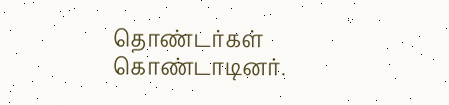தொண்டர்கள்  கொண்டாடினர்.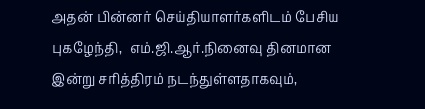அதன் பின்னர் செய்தியாளர்களிடம் பேசிய புகழேந்தி,  எம்.ஜி.ஆர்.நினைவு தினமான இன்று சரித்திரம் நடந்துள்ளதாகவும்,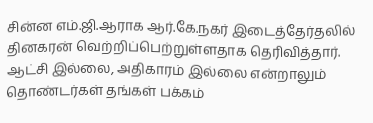சின்ன எம்.ஜி.ஆராக ஆர்.கே.நகர் இடைத்தேர்தலில் தினகரன் வெற்றிப்பெற்றுள்ளதாக தெரிவித்தார். ஆட்சி இல்லை, அதிகாரம் இல்லை என்றாலும் தொண்டர்கள் தங்கள் பக்கம்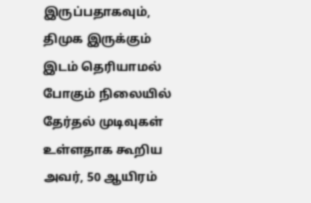இருப்பதாகவும்,  திமுக இருக்கும் இடம் தெரியாமல் போகும் நிலையில் தேர்தல் முடிவுகள் உள்ளதாக கூறிய அவர், 50 ஆயிரம்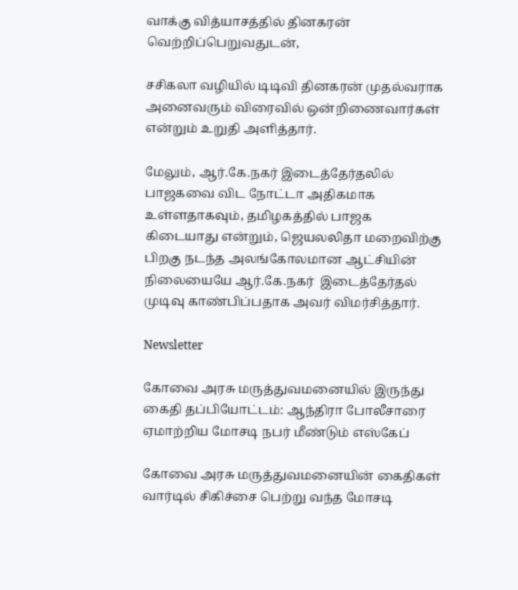வாக்கு வித்யாசத்தில் தினகரன்  வெற்றிப்பெறுவதுடன்,

சசிகலா வழியில் டிடிவி தினகரன் முதல்வராக அனைவரும் விரைவில் ஒன்றிணைவார்கள் என்றும் உறுதி அளித்தார்.

மேலும், ஆர்.கே.நகர் இடைத்தேர்தலில் பாஜகவை விட நோட்டா அதிகமாக உள்ளதாகவும், தமிழகத்தில் பாஜக கிடையாது என்றும், ஜெயலலிதா மறைவிற்கு பிறகு நடந்த அலங்கோலமான ஆட்சியின் நிலையையே ஆர்.கே.நகர்  இடைத்தேர்தல் முடிவு காண்பிப்பதாக அவர் விமர்சித்தார்.

Newsletter

கோவை அரசு மருத்துவமனையில் இருந்து கைதி தப்பியோட்டம்: ஆந்திரா போலீசாரை ஏமாற்றிய மோசடி நபர் மீண்டும் எஸ்கேப்

கோவை அரசு மருத்துவமனையின் கைதிகள் வார்டில் சிகிச்சை பெற்று வந்த மோசடி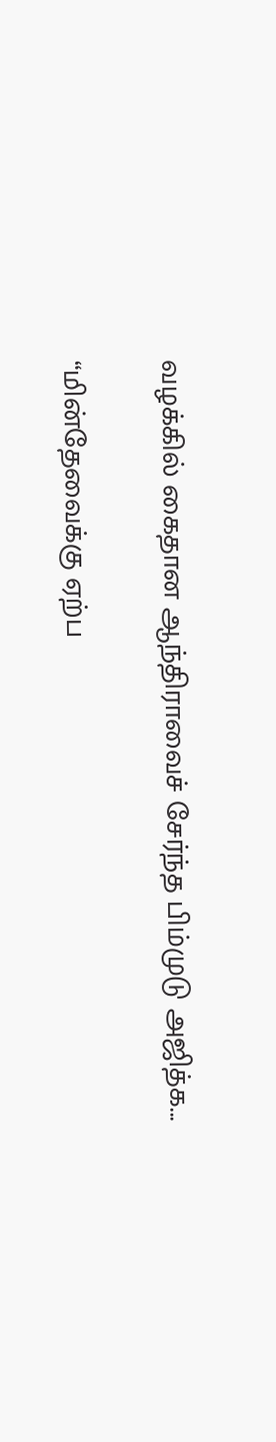வழக்கில் கைதான ஆந்திராவைச் சேர்ந்த பிம்முடு அஜித்க...

“மின்தேவைக்கு ஏற்ப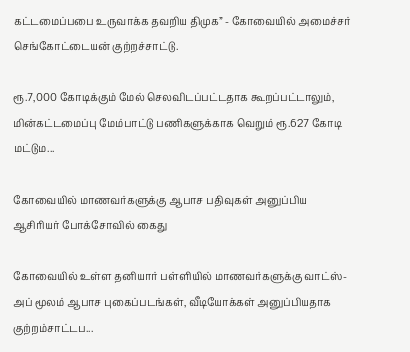கட்டமைப்பபை உருவாக்க தவறிய திமுக” - கோவையில் அமைச்சர் செங்கோட்டையன் குற்றச்சாட்டு.

ரூ.7,000 கோடிக்கும் மேல் செலவிடப்பட்டதாக கூறப்பட்டாலும், மின்கட்டமைப்பு மேம்பாட்டு பணிகளுக்காக வெறும் ரூ.627 கோடி மட்டும...

கோவையில் மாணவர்களுக்கு ஆபாச பதிவுகள் அனுப்பிய ஆசிரியர் போக்சோவில் கைது

கோவையில் உள்ள தனியார் பள்ளியில் மாணவர்களுக்கு வாட்ஸ்-அப் மூலம் ஆபாச புகைப்படங்கள், வீடியோக்கள் அனுப்பியதாக குற்றம்சாட்டப...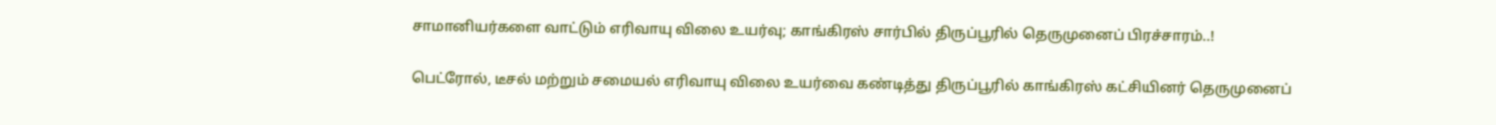சாமானியர்களை வாட்டும் எரிவாயு விலை உயர்வு; காங்கிரஸ் சார்பில் திருப்பூரில் தெருமுனைப் பிரச்சாரம்..!

பெட்ரோல், டீசல் மற்றும் சமையல் எரிவாயு விலை உயர்வை கண்டித்து திருப்பூரில் காங்கிரஸ் கட்சியினர் தெருமுனைப்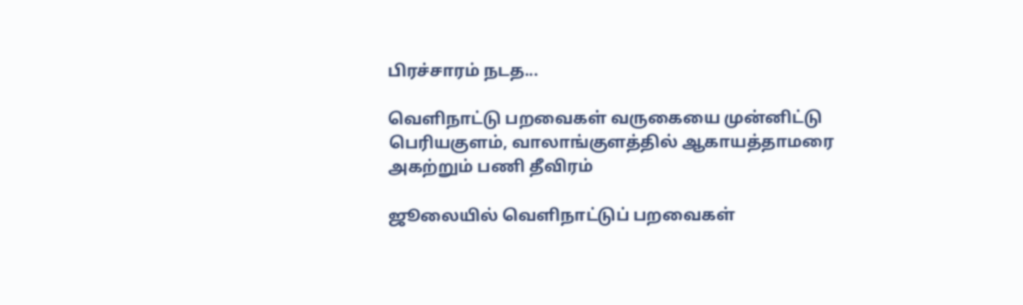பிரச்சாரம் நடத...

வெளிநாட்டு பறவைகள் வருகையை முன்னிட்டு பெரியகுளம், வாலாங்குளத்தில் ஆகாயத்தாமரை அகற்றும் பணி தீவிரம்

ஜூலையில் வெளிநாட்டுப் பறவைகள்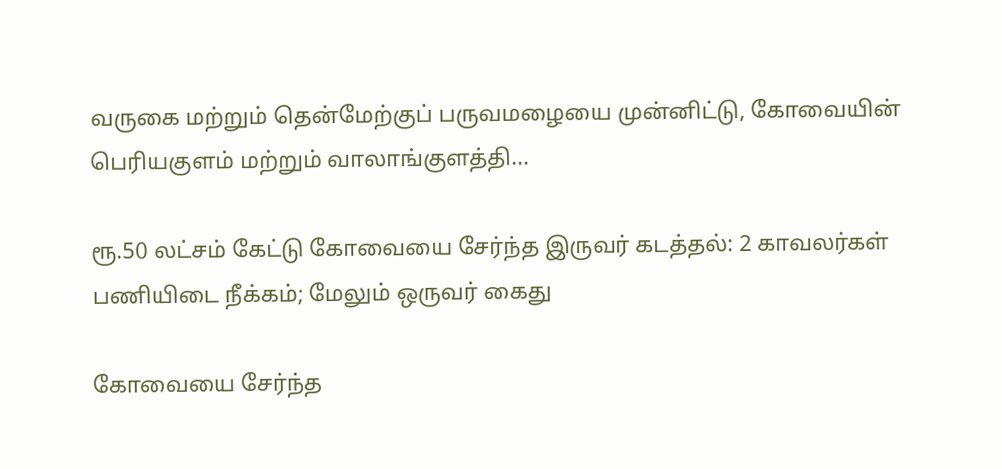வருகை மற்றும் தென்மேற்குப் பருவமழையை முன்னிட்டு, கோவையின் பெரியகுளம் மற்றும் வாலாங்குளத்தி...

ரூ.50 லட்சம் கேட்டு கோவையை சேர்ந்த இருவர் கடத்தல்: 2 காவலர்கள் பணியிடை நீக்கம்; மேலும் ஒருவர் கைது

கோவையை சேர்ந்த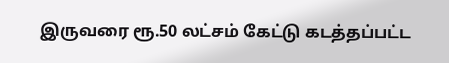இருவரை ரூ.50 லட்சம் கேட்டு கடத்தப்பட்ட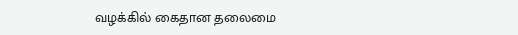வழக்கில் கைதான தலைமை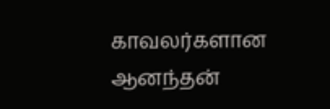காவலர்களான ஆனந்தன்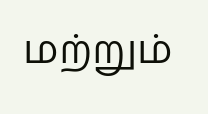மற்றும்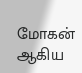மோகன் ஆகிய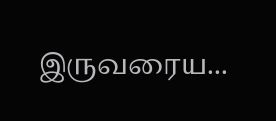இருவரைய...